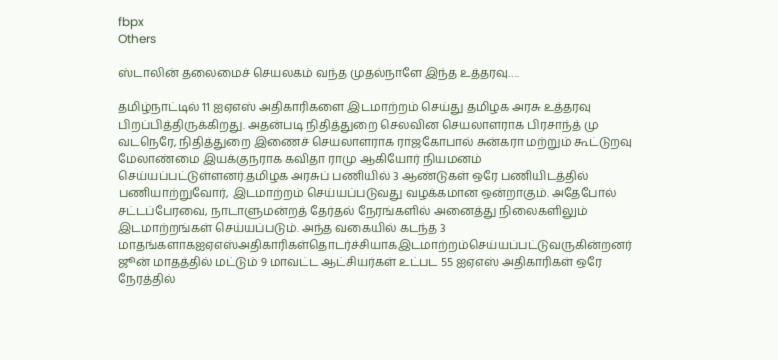fbpx
Others

ஸ்டாலின் தலைமைச் செயலகம் வந்த முதல்நாளே இந்த உத்தரவு….

தமிழ்நாட்டில் 11 ஐஏஎஸ் அதிகாரிகளை இடமாற்றம் செய்து தமிழக அரசு உத்தரவு பிறப்பித்திருக்கிறது. அதன்படி நிதித்துறை செலவின செயலாளராக பிரசாந்த் மு வடநெரே, நிதித்துறை இணைச் செயலாளராக ராஜகோபால் சுன்கரா மற்றும் கூட்டுறவு மேலாண்மை இயக்குநராக கவிதா ராமு ஆகியோர் நியமனம் செய்யப்பட்டுள்ளனர்.தமிழக அரசுப் பணியில் 3 ஆண்டுகள் ஒரே பணியிடத்தில் பணியாற்றுவோர், இடமாற்றம் செய்யப்படுவது வழக்கமான ஒன்றாகும். அதேபோல் சட்டப்பேரவை, நாடாளுமன்றத் தேர்தல் நேரங்களில் அனைத்து நிலைகளிலும் இடமாற்றங்கள் செய்யப்படும். அந்த வகையில் கடந்த 3 மாதங்களாகஐஏஎஸ்அதிகாரிகள்தொடர்ச்சியாகஇடமாற்றம்செய்யப்பட்டுவருகின்றனர்  ஜூன் மாதத்தில் மட்டும் 9 மாவட்ட ஆட்சியர்கள் உட்பட 55 ஐஏஎஸ் அதிகாரிகள் ஒரே நேரத்தில்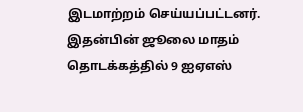இடமாற்றம் செய்யப்பட்டனர். இதன்பின் ஜூலை மாதம் தொடக்கத்தில் 9 ஐஏஎஸ்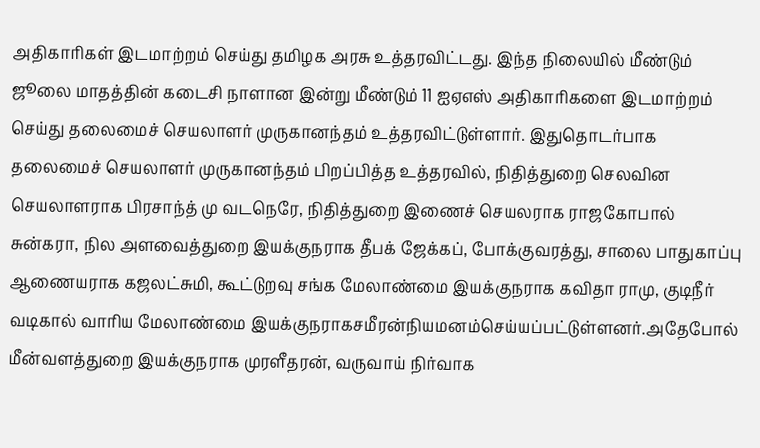அதிகாரிகள் இடமாற்றம் செய்து தமிழக அரசு உத்தரவிட்டது. இந்த நிலையில் மீண்டும் ஜூலை மாதத்தின் கடைசி நாளான இன்று மீண்டும் 11 ஐஏஎஸ் அதிகாரிகளை இடமாற்றம் செய்து தலைமைச் செயலாளர் முருகானந்தம் உத்தரவிட்டுள்ளார். இதுதொடர்பாக தலைமைச் செயலாளர் முருகானந்தம் பிறப்பித்த உத்தரவில், நிதித்துறை செலவின செயலாளராக பிரசாந்த் மு வடநெரே, நிதித்துறை இணைச் செயலராக ராஜகோபால் சுன்கரா, நில அளவைத்துறை இயக்குநராக தீபக் ஜேக்கப், போக்குவரத்து, சாலை பாதுகாப்பு ஆணையராக கஜலட்சுமி, கூட்டுறவு சங்க மேலாண்மை இயக்குநராக கவிதா ராமு, குடிநீர் வடிகால் வாரிய மேலாண்மை இயக்குநராகசமீரன்நியமனம்செய்யப்பட்டுள்ளனர்.அதேபோல் மீன்வளத்துறை இயக்குநராக முரளீதரன், வருவாய் நிர்வாக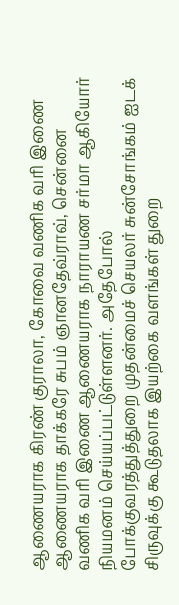ஆணையராக கிரண் குராலா, கோவை வணிக வரி இணை ஆணையராக தாக்கரே சுபம் ஞானதேவ்ராவ், சென்னை வணிக வரி இணை ஆணையராக நாராயண சர்மா ஆகியோர் நியமனம் செய்யப்பட்டுள்ளனர். அதேபோல் போக்குவரத்துத்துறை முதன்மைச் செயலர் சுன்சோங்கம் ஐடக் சிருவுக்கு கூடுதலாக இயற்கை வளங்கள் துறை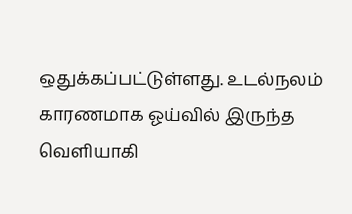ஒதுக்கப்பட்டுள்ளது. உடல்நலம் காரணமாக ஓய்வில் இருந்த வெளியாகி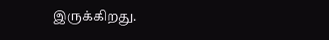இருக்கிறது.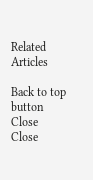Related Articles

Back to top button
Close
Close